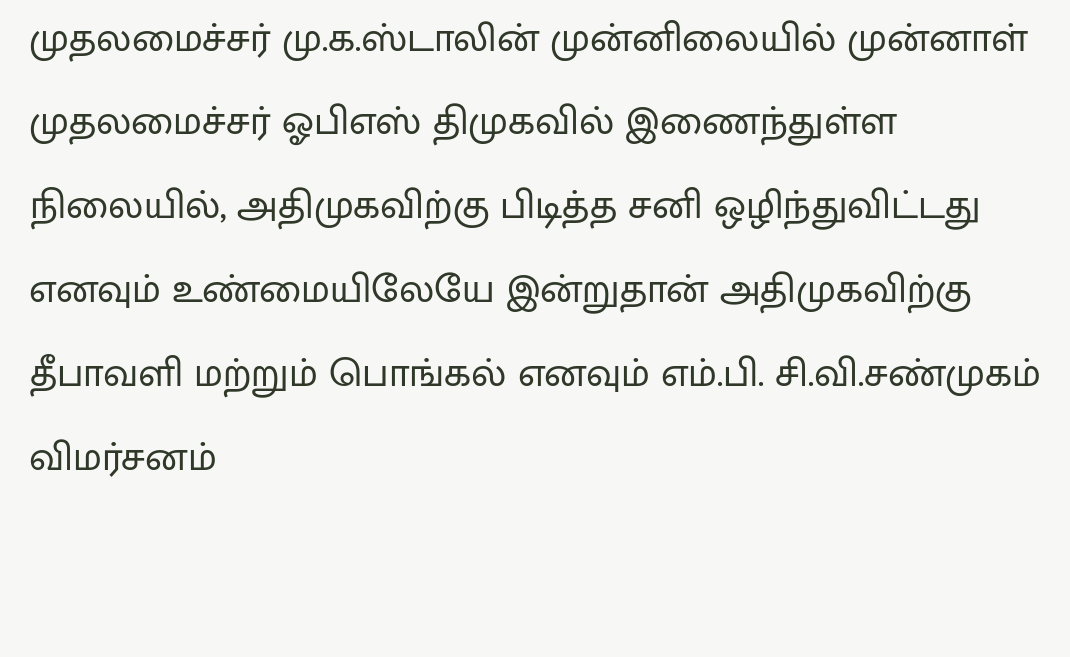முதலமைச்சர் மு.க.ஸ்டாலின் முன்னிலையில் முன்னாள் முதலமைச்சர் ஓபிஎஸ் திமுகவில் இணைந்துள்ள நிலையில், அதிமுகவிற்கு பிடித்த சனி ஒழிந்துவிட்டது எனவும் உண்மையிலேயே இன்றுதான் அதிமுகவிற்கு தீபாவளி மற்றும் பொங்கல் எனவும் எம்.பி. சி.வி.சண்முகம் விமர்சனம்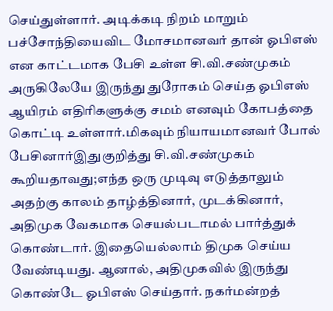செய்துள்ளார். அடிக்கடி நிறம் மாறும் பச்சோந்தியைவிட மோசமானவர் தான் ஓபிஎஸ் என காட்டமாக பேசி உள்ள சி.வி.சண்முகம் அருகிலேயே இருந்து துரோகம் செய்த ஓபிஎஸ் ஆயிரம் எதிரிகளுக்கு சமம் எனவும் கோபத்தை கொட்டி உள்ளார்.மிகவும் நியாயமானவர் போல் பேசினார்இதுகுறித்து சி.வி.சண்முகம் கூறியதாவது;எந்த ஒரு முடிவு எடுத்தாலும் அதற்கு காலம் தாழ்த்தினார், முடக்கினார், அதிமுக வேகமாக செயல்படாமல் பார்த்துக் கொண்டார். இதையெல்லாம் திமுக செய்ய வேண்டியது. ஆனால், அதிமுகவில் இருந்து கொண்டே ஓபிஎஸ் செய்தார். நகர்மன்றத்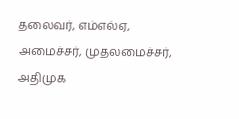தலைவர், எம்எல்ஏ, அமைச்சர், முதலமைச்சர், அதிமுக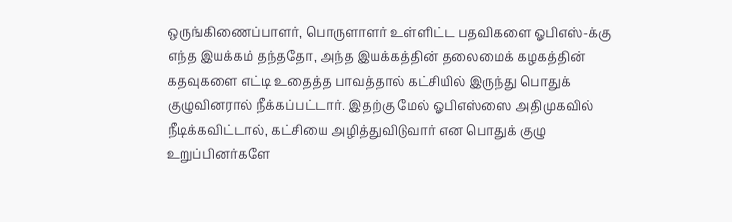ஒருங்கிணைப்பாளர், பொருளாளர் உள்ளிட்ட பதவிகளை ஓபிஎஸ்-க்கு எந்த இயக்கம் தந்ததோ, அந்த இயக்கத்தின் தலைமைக் கழகத்தின் கதவுகளை எட்டி உதைத்த பாவத்தால் கட்சியில் இருந்து பொதுக் குழுவினரால் நீக்கப்பட்டார். இதற்கு மேல் ஓபிஎஸ்ஸை அதிமுகவில் நீடிக்கவிட்டால், கட்சியை அழித்துவிடுவார் என பொதுக் குழு உறுப்பினர்களே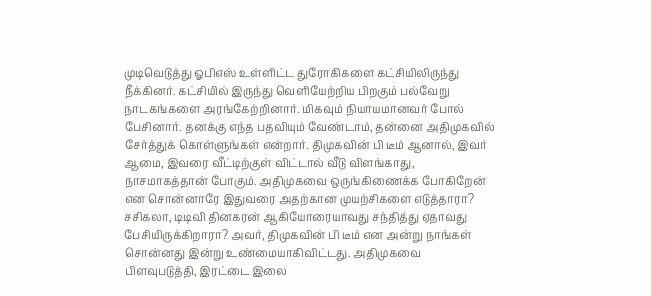முடிவெடுத்து ஓபிஎஸ் உள்ளிட்ட துரோகிகளை கட்சியிலிருந்து நீக்கினர். கட்சியில் இருந்து வெளியேற்றிய பிறகும் பல்வேறு நாடகங்களை அரங்கேற்றினார். மிகவும் நியாயமானவர் போல் பேசினார். தனக்கு எந்த பதவியும் வேண்டாம், தன்னை அதிமுகவில் சேர்த்துக் கொள்ளுங்கள் என்றார். திமுகவின் பி டீம் ஆனால், இவர் ஆமை, இவரை வீட்டிற்குள் விட்டால் வீடு விளங்காது, நாசமாகத்தான் போகும். அதிமுகவை ஒருங்கிணைக்க போகிறேன் என சொன்னாரே இதுவரை அதற்கான முயற்சிகளை எடுத்தாரா? சசிகலா, டிடிவி தினகரன் ஆகியோரையாவது சந்தித்து ஏதாவது பேசியிருக்கிறாரா? அவர், திமுகவின் பி டீம் என அன்று நாங்கள் சொன்னது இன்று உண்மையாகிவிட்டது. அதிமுகவை பிளவுபடுத்தி, இரட்டை இலை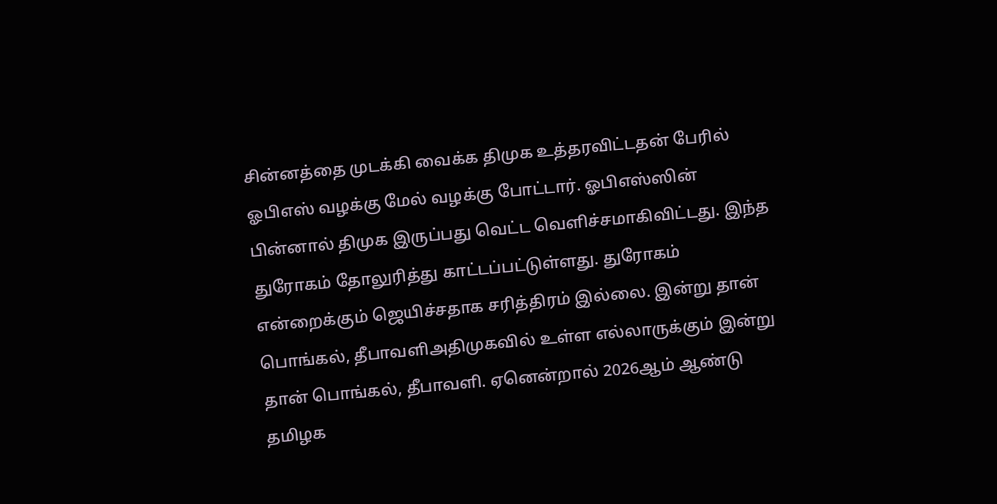சின்னத்தை முடக்கி வைக்க திமுக உத்தரவிட்டதன் பேரில் ஓபிஎஸ் வழக்கு மேல் வழக்கு போட்டார். ஓபிஎஸ்ஸின் பின்னால் திமுக இருப்பது வெட்ட வெளிச்சமாகிவிட்டது. இந்த துரோகம் தோலுரித்து காட்டப்பட்டுள்ளது. துரோகம் என்றைக்கும் ஜெயிச்சதாக சரித்திரம் இல்லை. இன்று தான் பொங்கல், தீபாவளிஅதிமுகவில் உள்ள எல்லாருக்கும் இன்று தான் பொங்கல், தீபாவளி. ஏனென்றால் 2026ஆம் ஆண்டு தமிழக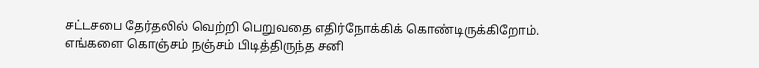சட்டசபை தேர்தலில் வெற்றி பெறுவதை எதிர்நோக்கிக் கொண்டிருக்கிறோம். எங்களை கொஞ்சம் நஞ்சம் பிடித்திருந்த சனி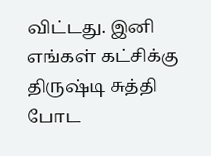விட்டது. இனி எங்கள் கட்சிக்கு திருஷ்டி சுத்தி போட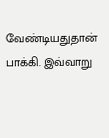வேண்டியதுதான் பாக்கி. இவ்வாறு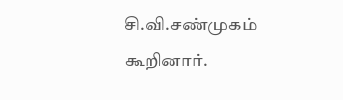சி.வி.சண்முகம் கூறினார்.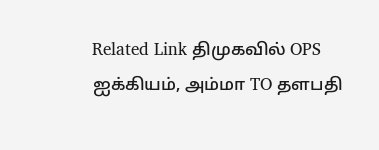Related Link திமுகவில் OPS ஐக்கியம், அம்மா TO தளபதி